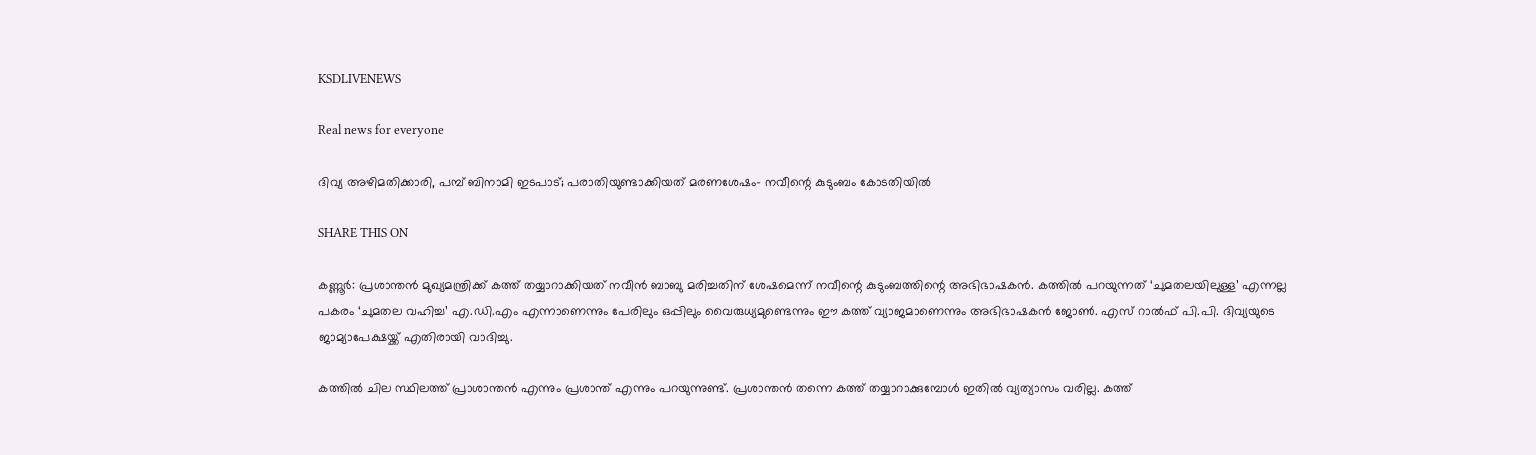KSDLIVENEWS

Real news for everyone

ദിവ്യ അഴിമതിക്കാരി, പമ്പ് ബിനാമി ഇടപാട്; പരാതിയുണ്ടാക്കിയത് മരണശേഷം- നവീന്റെ കുടുംബം കോടതിയില്‍

SHARE THIS ON

കണ്ണൂര്‍: പ്രശാന്തന്‍ മുഖ്യമന്ത്രിക്ക് കത്ത് തയ്യാറാക്കിയത് നവീന്‍ ബാബു മരിച്ചതിന് ശേഷമെന്ന് നവീന്റെ കുടുംബത്തിന്റെ അഭിഭാഷകന്‍. കത്തില്‍ പറയുന്നത് ‘ചുമതലയിലുള്ള’ എന്നല്ല പകരം ‘ചുമതല വഹിച്ച’ എ.ഡി.എം എന്നാണെന്നും പേരിലും ഒപ്പിലും വൈരുധ്യമുണ്ടെന്നും ഈ കത്ത് വ്യാജമാണെന്നും അഭിഭാഷകന്‍ ജോണ്‍. എസ് റാല്‍ഫ് പി.പി. ദിവ്യയുടെ ജാമ്യാപേക്ഷയ്ക്ക് എതിരായി വാദിച്ചു.

കത്തില്‍ ചില സ്ഥിലത്ത് പ്രാശാന്തന്‍ എന്നും പ്രശാന്ത് എന്നും പറയുന്നുണ്ട്. പ്രശാന്തന്‍ തന്നെ കത്ത് തയ്യാറാക്കുമ്പോള്‍ ഇതില്‍ വ്യത്യാസം വരില്ല. കത്ത്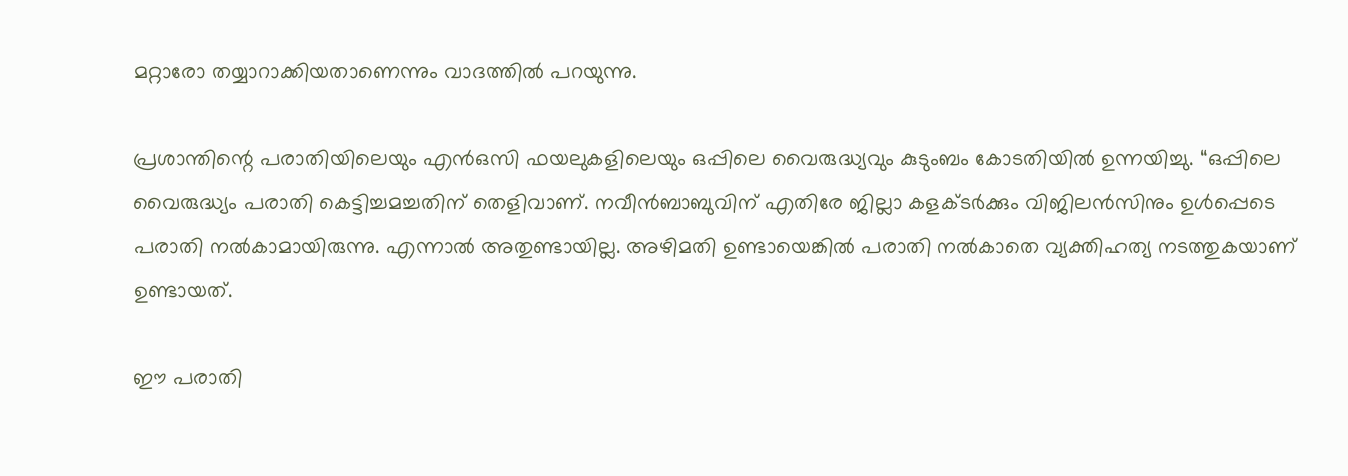മറ്റാരോ തയ്യാറാക്കിയതാണെന്നും വാദത്തില്‍ പറയുന്നു.

പ്രശാന്തിന്റെ പരാതിയിലെയും എന്‍ഒസി ഫയലുകളിലെയും ഒപ്പിലെ വൈരുദ്ധ്യവും കുടുംബം കോടതിയില്‍ ഉന്നയിച്ചു. “ഒപ്പിലെ വൈരുദ്ധ്യം പരാതി കെട്ടിച്ചമച്ചതിന് തെളിവാണ്. നവീന്‍ബാബുവിന് എതിരേ ജില്ലാ കളക്ടര്‍ക്കും വിജിലന്‍സിനും ഉള്‍പ്പെടെ പരാതി നല്‍കാമായിരുന്നു. എന്നാല്‍ അതുണ്ടായില്ല. അഴിമതി ഉണ്ടായെങ്കില്‍ പരാതി നല്‍കാതെ വ്യക്തിഹത്യ നടത്തുകയാണ് ഉണ്ടായത്.

ഈ പരാതി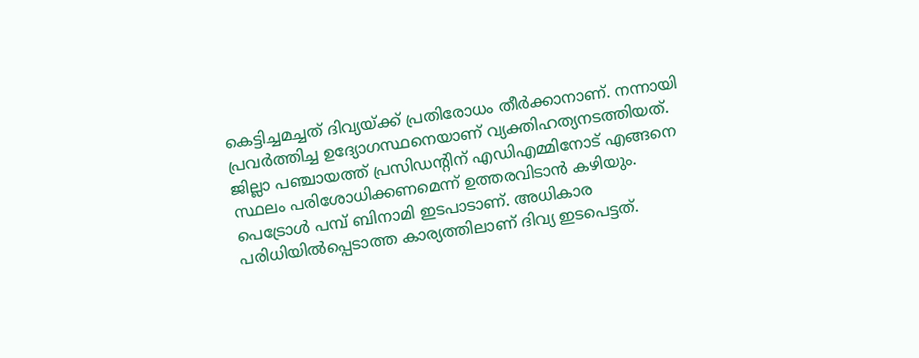കെട്ടിച്ചമച്ചത് ദിവ്യയ്ക്ക് പ്രതിരോധം തീര്‍ക്കാനാണ്. നന്നായി പ്രവര്‍ത്തിച്ച ഉദ്യോഗസ്ഥനെയാണ് വ്യക്തിഹത്യനടത്തിയത്. ജില്ലാ പഞ്ചായത്ത് പ്രസിഡന്റിന് എഡിഎമ്മിനോട് എങ്ങനെ സ്ഥലം പരിശോധിക്കണമെന്ന് ഉത്തരവിടാന്‍ കഴിയും. പെട്രോള്‍ പമ്പ് ബിനാമി ഇടപാടാണ്. അധികാര പരിധിയില്‍പ്പെടാത്ത കാര്യത്തിലാണ് ദിവ്യ ഇടപെട്ടത്.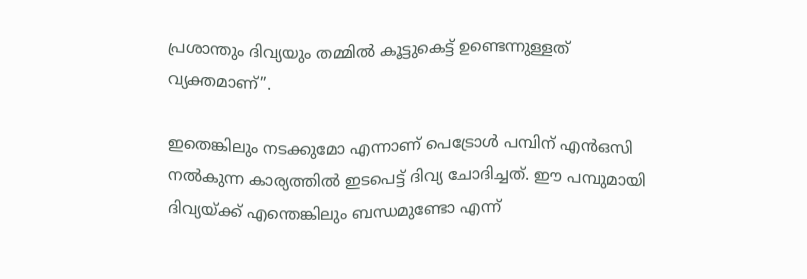പ്രശാന്തും ദിവ്യയും തമ്മില്‍ കൂട്ടുകെട്ട് ഉണ്ടെന്നുള്ളത് വ്യക്തമാണ്”.

ഇതെങ്കിലും നടക്കുമോ എന്നാണ് പെട്രോള്‍ പമ്പിന് എന്‍ഒസി നല്‍കുന്ന കാര്യത്തില്‍ ഇടപെട്ട് ദിവ്യ ചോദിച്ചത്. ഈ പമ്പുമായി ദിവ്യയ്ക്ക് എന്തെങ്കിലും ബന്ധമുണ്ടോ എന്ന്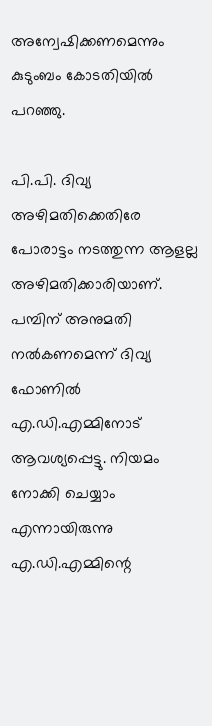അന്വേഷിക്കണമെന്നും കുടുംബം കോടതിയിൽ പറഞ്ഞു.

പി.പി. ദിവ്യ അഴിമതിക്കെതിരേ പോരാട്ടം നടത്തുന്ന ആളല്ല അഴിമതിക്കാരിയാണ്. പമ്പിന് അനുമതി നല്‍കണമെന്ന് ദിവ്യ ഫോണില്‍ എ.ഡി.എമ്മിനോട് ആവശ്യപ്പെട്ടു. നിയമം നോക്കി ചെയ്യാം എന്നായിരുന്നു എ.ഡി.എമ്മിന്റെ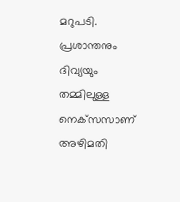മറുപടി. പ്രശാന്തനും ദിവ്യയും തമ്മിലുള്ള നെക്‌സസാണ് അഴിമതി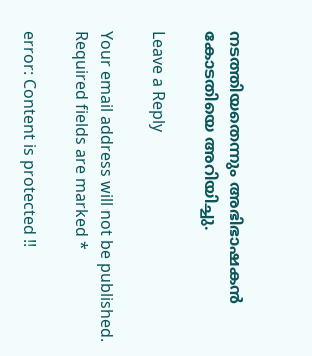നടത്തിയതെന്നും അഭിഭാഷകൻ കോടതിയെ അറിയിച്ചു.

Leave a Reply

Your email address will not be published. Required fields are marked *

error: Content is protected !!